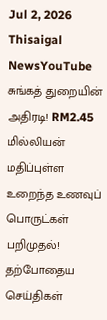Jul 2, 2026
Thisaigal NewsYouTube
சுங்கத் துறையின் அதிரடி! RM2.45 மில்லியன் மதிப்புள்ள உறைந்த உணவுப் பொருட்கள் பறிமுதல்!
தற்போதைய செய்திகள்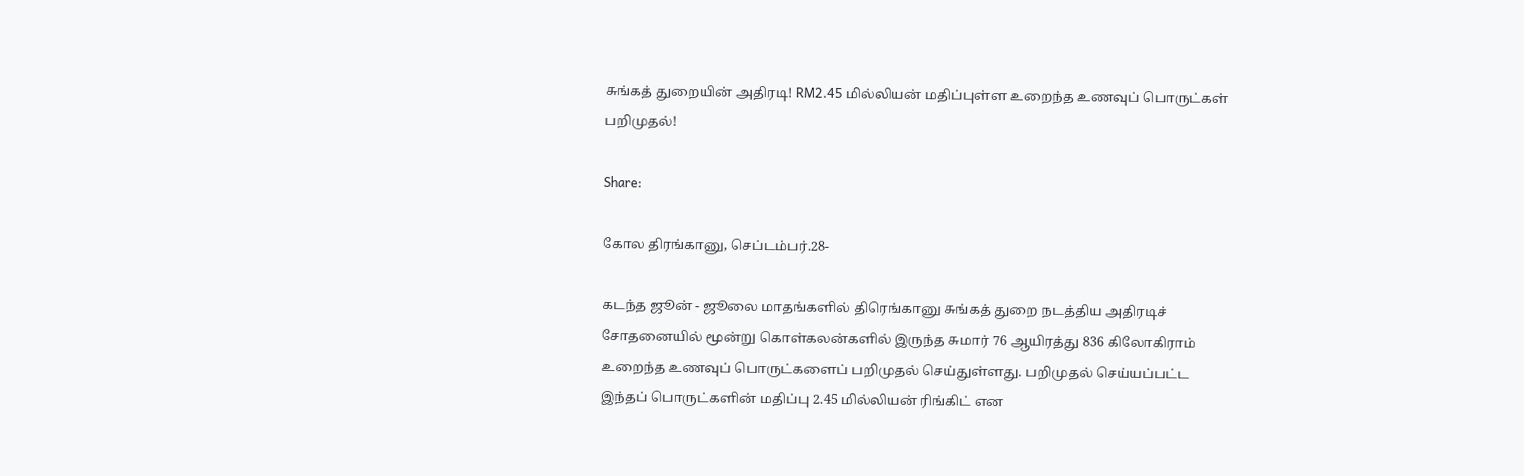சுங்கத் துறையின் அதிரடி! RM2.45 மில்லியன் மதிப்புள்ள உறைந்த உணவுப் பொருட்கள் பறிமுதல்!

Share:

கோல திரங்கானு, செப்டம்பர்.28-

கடந்த ஜூன் - ஜூலை மாதங்களில் திரெங்கானு சுங்கத் துறை நடத்திய அதிரடிச் சோதனையில் மூன்று கொள்கலன்களில் இருந்த சுமார் 76 ஆயிரத்து 836 கிலோகிராம் உறைந்த உணவுப் பொருட்களைப் பறிமுதல் செய்துள்ளது. பறிமுதல் செய்யப்பட்ட இந்தப் பொருட்களின் மதிப்பு 2.45 மில்லியன் ரிங்கிட் என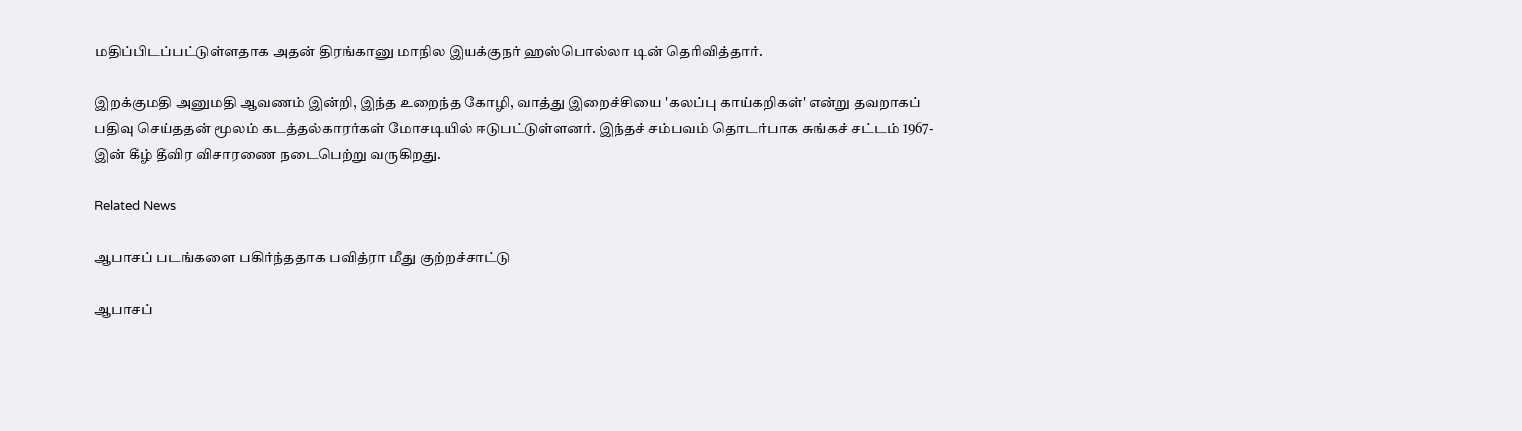மதிப்பிடப்பட்டுள்ளதாக அதன் திரங்கானு மாநில இயக்குநர் ஹஸ்பொல்லா டின் தெரிவித்தார்.

இறக்குமதி அனுமதி ஆவணம் இன்றி, இந்த உறைந்த கோழி, வாத்து இறைச்சியை 'கலப்பு காய்கறிகள்' என்று தவறாகப் பதிவு செய்ததன் மூலம் கடத்தல்காரர்கள் மோசடியில் ஈடுபட்டுள்ளனர். இந்தச் சம்பவம் தொடர்பாக சுங்கச் சட்டம் 1967-இன் கீழ் தீவிர விசாரணை நடைபெற்று வருகிறது.

Related News

ஆபாசப் படங்களை பகிர்ந்ததாக பவித்ரா மீது குற்றச்சாட்டு

ஆபாசப்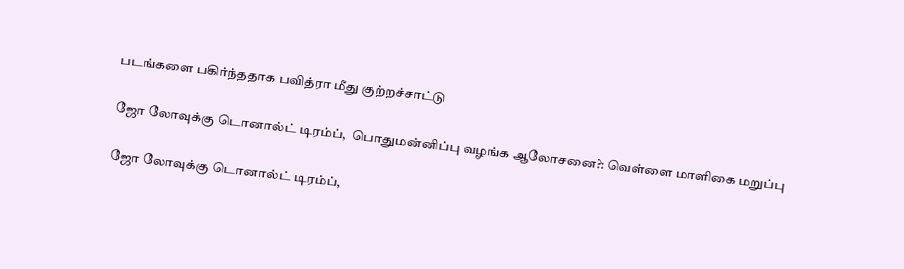படங்களை பகிர்ந்ததாக பவித்ரா மீது குற்றச்சாட்டு

ஜோ லோவுக்கு டொனால்ட் டிரம்ப்,  பொதுமன்னிப்பு வழங்க ஆலோசனை?: வெள்ளை மாளிகை மறுப்பு

ஜோ லோவுக்கு டொனால்ட் டிரம்ப்,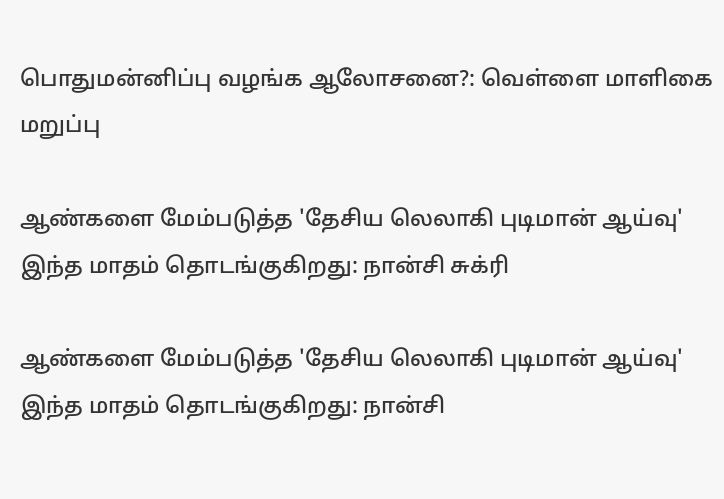பொதுமன்னிப்பு வழங்க ஆலோசனை?: வெள்ளை மாளிகை மறுப்பு

ஆண்களை மேம்படுத்த 'தேசிய லெலாகி புடிமான் ஆய்வு' இந்த மாதம் தொடங்குகிறது: நான்சி சுக்ரி

ஆண்களை மேம்படுத்த 'தேசிய லெலாகி புடிமான் ஆய்வு' இந்த மாதம் தொடங்குகிறது: நான்சி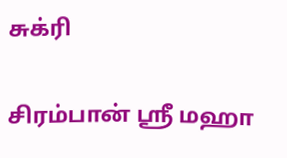சுக்ரி

சிரம்பான் ஸ்ரீ மஹா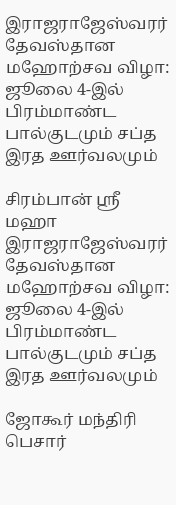இராஜராஜேஸ்வரர் தேவஸ்தான மஹோற்சவ விழா: ஜூலை 4-இல் பிரம்மாண்ட பால்குடமும் சப்த இரத ஊர்வலமும்

சிரம்பான் ஸ்ரீ மஹா இராஜராஜேஸ்வரர் தேவஸ்தான மஹோற்சவ விழா: ஜூலை 4-இல் பிரம்மாண்ட பால்குடமும் சப்த இரத ஊர்வலமும்

ஜோகூர் மந்திரி பெசார்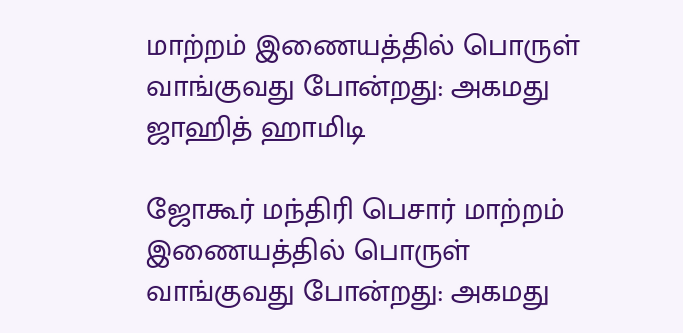மாற்றம் இணையத்தில் பொருள் வாங்குவது போன்றது: அகமது ஜாஹித் ஹாமிடி

ஜோகூர் மந்திரி பெசார் மாற்றம் இணையத்தில் பொருள் வாங்குவது போன்றது: அகமது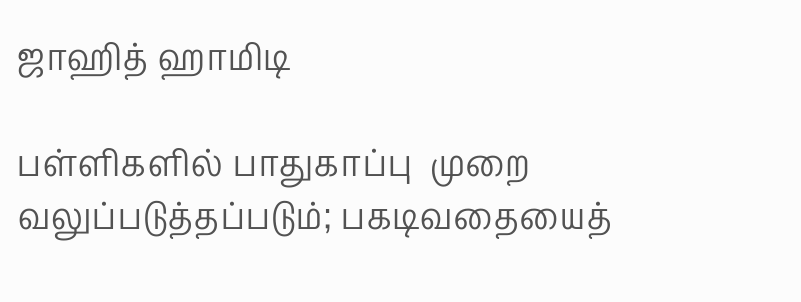ஜாஹித் ஹாமிடி

பள்ளிகளில் பாதுகாப்பு  முறை வலுப்படுத்தப்படும்; பகடிவதையைத்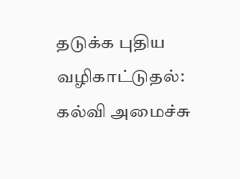தடுக்க புதிய வழிகாட்டுதல்: கல்வி அமைச்சு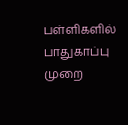பள்ளிகளில் பாதுகாப்பு முறை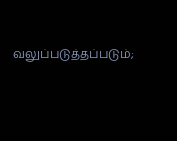வலுப்படுத்தப்படும்;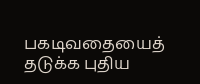பகடிவதையைத் தடுக்க புதிய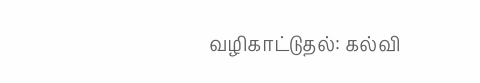வழிகாட்டுதல்: கல்வி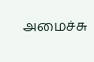அமைச்சு